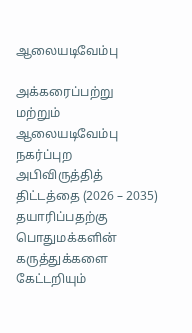ஆலையடிவேம்பு

அக்கரைப்பற்று மற்றும் ஆலையடிவேம்பு நகர்ப்புற அபிவிருத்தித் திட்டத்தை (2026 – 2035) தயாரிப்பதற்கு பொதுமக்களின் கருத்துக்களை கேட்டறியும்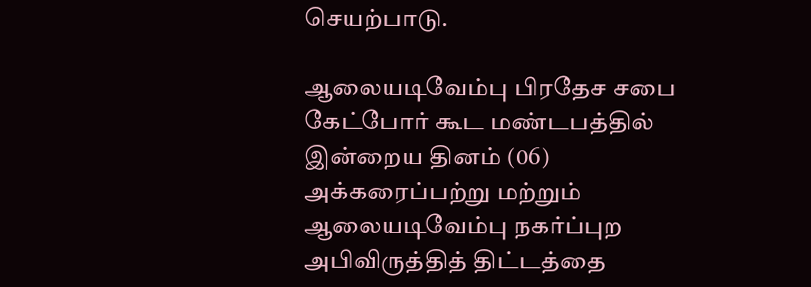செயற்பாடு.

ஆலையடிவேம்பு பிரதேச சபை கேட்போர் கூட மண்டபத்தில் இன்றைய தினம் (06) அக்கரைப்பற்று மற்றும் ஆலையடிவேம்பு நகர்ப்புற அபிவிருத்தித் திட்டத்தை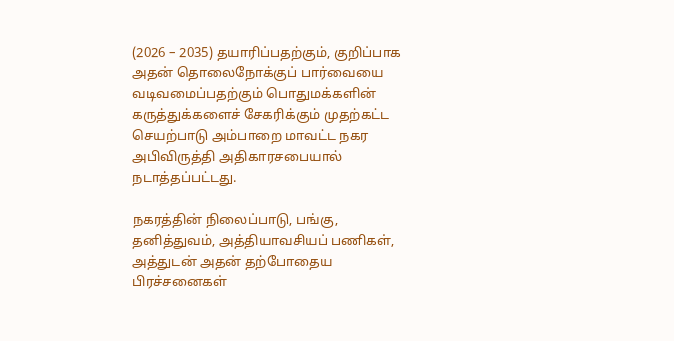(2026 – 2035) தயாரிப்பதற்கும், குறிப்பாக அதன் தொலைநோக்குப் பார்வையை வடிவமைப்பதற்கும் பொதுமக்களின் கருத்துக்களைச் சேகரிக்கும் முதற்கட்ட செயற்பாடு அம்பாறை மாவட்ட நகர அபிவிருத்தி அதிகாரசபையால் நடாத்தப்பட்டது.

நகரத்தின் நிலைப்பாடு, பங்கு, தனித்துவம், அத்தியாவசியப் பணிகள், அத்துடன் அதன் தற்போதைய பிரச்சனைகள்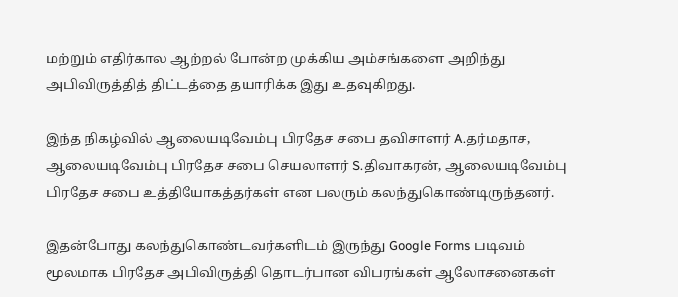மற்றும் எதிர்கால ஆற்றல் போன்ற முக்கிய அம்சங்களை அறிந்து அபிவிருத்தித் திட்டத்தை தயாரிக்க இது உதவுகிறது.

இந்த நிகழ்வில் ஆலையடிவேம்பு பிரதேச சபை தவிசாளர் A.தர்மதாச, ஆலையடிவேம்பு பிரதேச சபை செயலாளர் S.திவாகரன், ஆலையடிவேம்பு பிரதேச சபை உத்தியோகத்தர்கள் என பலரும் கலந்துகொண்டிருந்தனர்.

இதன்போது கலந்துகொண்டவர்களிடம் இருந்து Google Forms படிவம் மூலமாக பிரதேச அபிவிருத்தி தொடர்பான விபரங்கள் ஆலோசனைகள்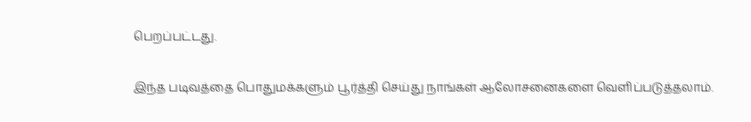பெறப்பட்டது.

இந்த படிவத்தை பொதுமக்களும் பூர்த்தி செய்து நாங்கள் ஆலோசனைகளை வெளிப்படுத்தலாம்.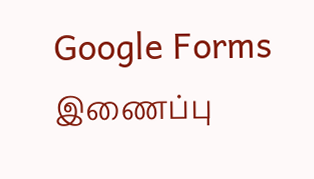Google Forms இணைப்பு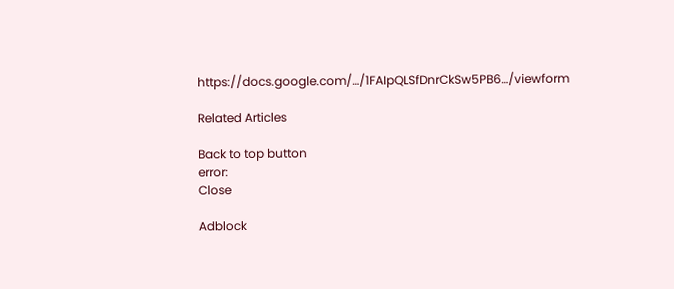https://docs.google.com/…/1FAIpQLSfDnrCkSw5PB6…/viewform

Related Articles

Back to top button
error:
Close

Adblock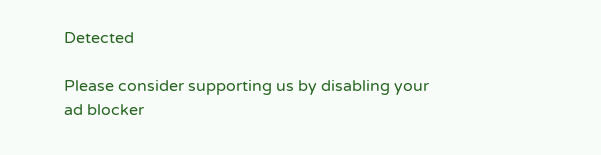Detected

Please consider supporting us by disabling your ad blocker